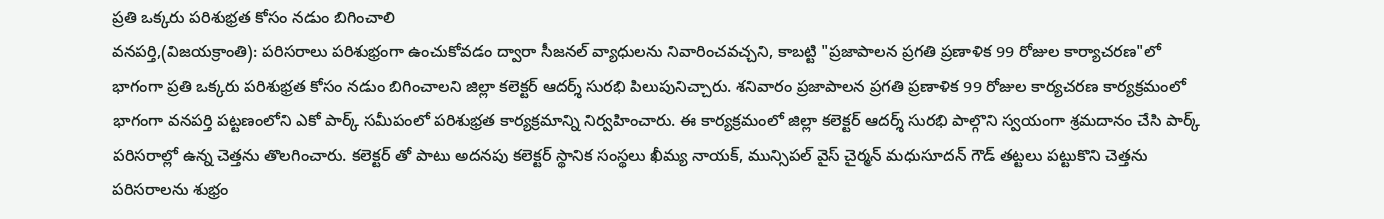ప్రతి ఒక్కరు పరిశుభ్రత కోసం నడుం బిగించాలి
వనపర్తి,(విజయక్రాంతి): పరిసరాలు పరిశుభ్రంగా ఉంచుకోవడం ద్వారా సీజనల్ వ్యాధులను నివారించవచ్చని, కాబట్టి "ప్రజాపాలన ప్రగతి ప్రణాళిక 99 రోజుల కార్యాచరణ"లో భాగంగా ప్రతి ఒక్కరు పరిశుభ్రత కోసం నడుం బిగించాలని జిల్లా కలెక్టర్ ఆదర్శ్ సురభి పిలుపునిచ్చారు. శనివారం ప్రజాపాలన ప్రగతి ప్రణాళిక 99 రోజుల కార్యచరణ కార్యక్రమంలో భాగంగా వనపర్తి పట్టణంలోని ఎకో పార్క్ సమీపంలో పరిశుభ్రత కార్యక్రమాన్ని నిర్వహించారు. ఈ కార్యక్రమంలో జిల్లా కలెక్టర్ ఆదర్శ్ సురభి పాల్గొని స్వయంగా శ్రమదానం చేసి పార్క్ పరిసరాల్లో ఉన్న చెత్తను తొలగించారు. కలెక్టర్ తో పాటు అదనపు కలెక్టర్ స్థానిక సంస్థలు ఖీమ్య నాయక్, మున్సిపల్ వైస్ చైర్మన్ మధుసూదన్ గౌడ్ తట్టలు పట్టుకొని చెత్తను పరిసరాలను శుభ్రం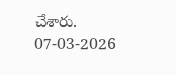చేశారు.
07-03-2026